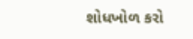શોધખોળ કરો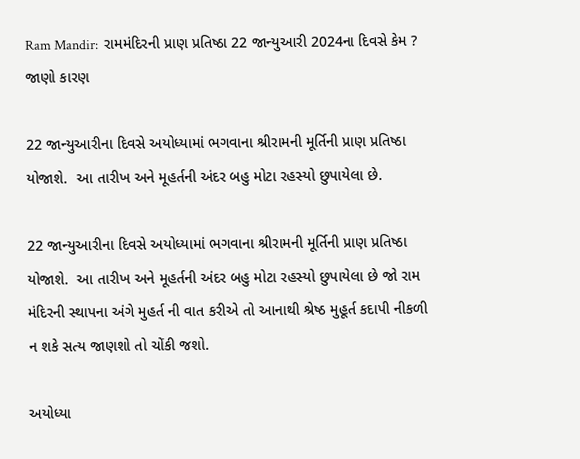Ram Mandir:  રામમંદિરની પ્રાણ પ્રતિષ્ઠા 22 જાન્યુઆરી 2024ના દિવસે કેમ ? જાણો કારણ

22 જાન્યુઆરીના દિવસે અયોધ્યામાં ભગવાના શ્રીરામની મૂર્તિની પ્રાણ પ્રતિષ્ઠા યોજાશે.  આ તારીખ અને મૂહર્તની અંદર બહુ મોટા રહસ્યો છુપાયેલા છે.

22 જાન્યુઆરીના દિવસે અયોધ્યામાં ભગવાના શ્રીરામની મૂર્તિની પ્રાણ પ્રતિષ્ઠા યોજાશે.  આ તારીખ અને મૂહર્તની અંદર બહુ મોટા રહસ્યો છુપાયેલા છે જો રામ મંદિરની સ્થાપના અંગે મુહર્ત ની વાત કરીએ તો આનાથી શ્રેષ્ઠ મુહૂર્ત કદાપી નીકળી ન શકે સત્ય જાણશો તો ચોંકી જશો.

અયોધ્યા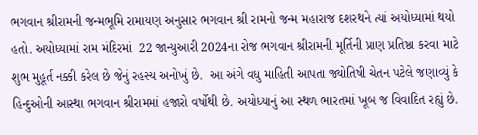ભગવાન શ્રીરામની જન્મભૂમિ રામાયણ અનુસાર ભગવાન શ્રી રામનો જન્મ મહારાજ દશરથને ત્યાં અયોધ્યામાં થયો હતો. અયોધ્યામાં રામ મંદિરમાં  22 જાન્યુઆરી 2024ના રોજ ભગવાન શ્રીરામની મૂર્તિની પ્રાણ પ્રતિષ્ઠા કરવા માટે શુભ મુહૂર્ત નક્કી કરેલ છે જેનું રહસ્ય અનોખું છે.  આ અંગે વધુ માહિતી આપતા જ્યોતિષી ચેતન પટેલે જણાવ્યું કે  હિન્દુઓની આસ્થા ભગવાન શ્રીરામમાં હજારો વર્ષોથી છે. અયોધ્યાનું આ સ્થળ ભારતમાં ખૂબ જ વિવાદિત રહ્યું છે.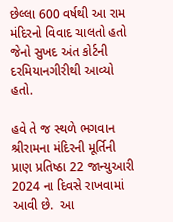છેલ્લા 600 વર્ષથી આ રામ મંદિરનો વિવાદ ચાલતો હતો જેનો સુખદ અંત કોર્ટની દરમિયાનગીરીથી આવ્યો હતો.

હવે તે જ સ્થળે ભગવાન શ્રીરામના મંદિરની મૂર્તિની પ્રાણ પ્રતિષ્ઠા 22 જાન્યુઆરી 2024 ના દિવસે રાખવામાં આવી છે.  આ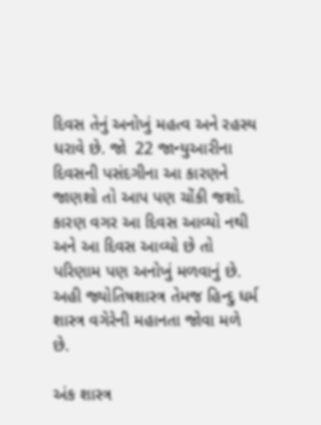દિવસ તેનું અનોખું મહત્વ અને રહસ્ય ધરાવે છે. જો  22 જાન્યુઆરીના દિવસની પસંદગીના આ કારણને જાણશો તો આપ પણ ચોંકી જશો. કારણ વગર આ દિવસ આવ્યો નથી અને આ દિવસ આવ્યો છે તો પરિણામ પણ અનોખું મળવાનું છે.  અહી જ્યોતિષશાસ્ત્ર તેમજ હિન્દુ ધર્મ શાસ્ત્ર વગેરેની મહાનતા જોવા મળે છે.

અંક શાસ્ત્ર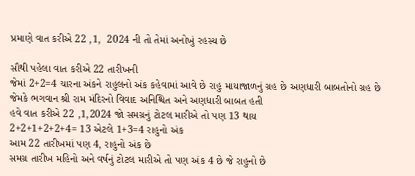પ્રમાણે વાત કરીએ 22 ,1,  2024 ની તો તેમાં અનોખું રહસ્ય છે

સૌથી પહેલા વાત કરીએ 22 તારીખની
જેમાં 2+2=4 ચારના અંકને રાહુલનો અંક કહેવામાં આવે છે રાહુ માયાજાળનું ગ્રહ છે અણધારી બાબતોનો ગ્રહ છે
જેમકે ભગવાન શ્રી રામ મંદિરનો વિવાદ અનિશ્ચિત અને અણધારી બાબત હતી
હવે વાત કરીએ 22 ,1,2024 જો સમગ્રનું ટોટલ મારીએ તો પણ 13 થાય
2+2+1+2+2+4= 13 એટલે 1+3=4 રાહુનો અંક
આમ 22 તારીખમાં પણ 4, રાહુનો અંક છે
સમગ્ર તારીખ મહિનો અને વર્ષનું ટોટલ મારીએ તો પણ અંક 4 છે જે રાહુનો છે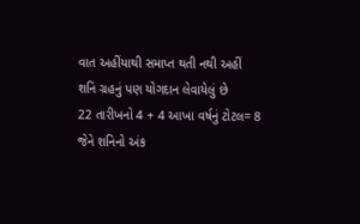વાત અહીંયાથી સમાપ્ત થતી નથી અહીં શનિ ગ્રહનું પણ યોગદાન લેવાયેલું છે
22 તારીખનો 4 + 4 આખા વર્ષનું ટોટલ= 8
જેને શનિનો અંક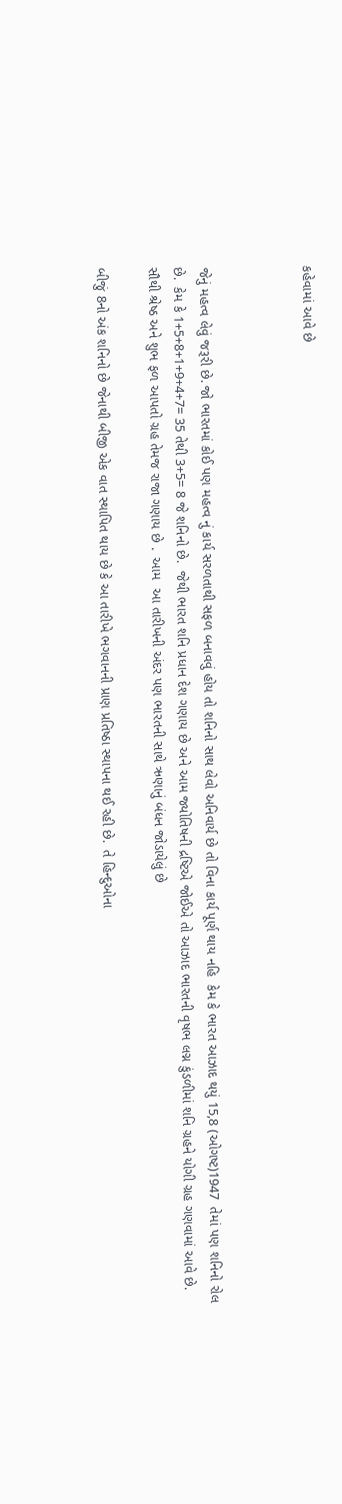કહેવામાં આવે છે



જેનું મહત્વ લેવું જરૂરી છે. જો ભારતમાં કોઈ પણ મહત્વ નું કાર્ય સરળતાથી સફળ બનાવવું હોય તો શનિનો સાથ લેવો અનિવાર્ય છે તો વિના કાર્ય પૂર્ણ થાય નહિ  કેમ કે ભારત આઝાદ થયું 15,8 (ઓગષ્ટ)1947  તેમાં પણ શનિનો રોલ છે.  કેમ કે 1+5+8+1+9+4+7= 35 તેથી 3+5= 8 જે શનિનો છે.  જેથી ભારત શનિ પ્રધાન દેશ ગણાય છે અને આમ જ્યોતિષની દ્રષ્ટિએ જોઈએ તો આઝાદ ભારતની વૃષભ લગ્ન કુંડળીમાં શનિ ગ્રહને યોગી ગ્રહ ગણવામાં આવે છે.  સૌથી શ્રેષ્ઠ અને શુભ ફળ આપતો ગ્રહ તેમજ રાજા ગણાય છે .  આમ  આ તારીખની અંદર પણ ભારતની સાથે ઋણાનું બંધન જોડાયેલું છે

બીજું 8નો અંક શનિનો છે જેનાથી બીજી એક વાત સ્થાપિત થાય છે કે આ તારીખે ભગવાનની પ્રાણ પ્રતિષ્ઠા સ્થાપના થઈ રહી છે.  તે હિન્દુઓના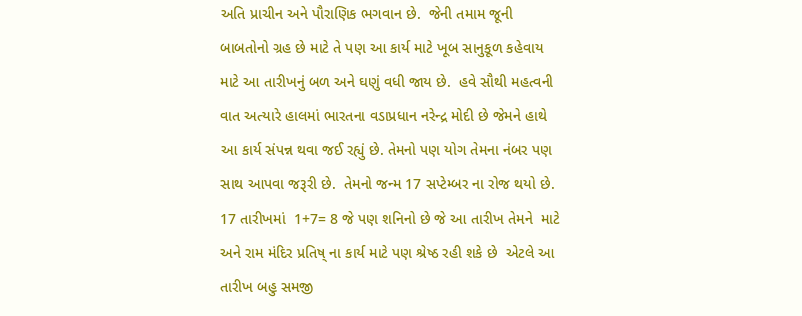અતિ પ્રાચીન અને પૌરાણિક ભગવાન છે.  જેની તમામ જૂની બાબતોનો ગ્રહ છે માટે તે પણ આ કાર્ય માટે ખૂબ સાનુકૂળ કહેવાય માટે આ તારીખનું બળ અને ઘણું વધી જાય છે.  હવે સૌથી મહત્વની વાત અત્યારે હાલમાં ભારતના વડાપ્રધાન નરેન્દ્ર મોદી છે જેમને હાથે આ કાર્ય સંપન્ન થવા જઈ રહ્યું છે. તેમનો પણ યોગ તેમના નંબર પણ સાથ આપવા જરૂરી છે.  તેમનો જન્મ 17 સપ્ટેમ્બર ના રોજ થયો છે. 17 તારીખમાં  1+7= 8 જે પણ શનિનો છે જે આ તારીખ તેમને  માટે અને રામ મંદિર પ્રતિષ્ ના કાર્ય માટે પણ શ્રેષ્ઠ રહી શકે છે  એટલે આ તારીખ બહુ સમજી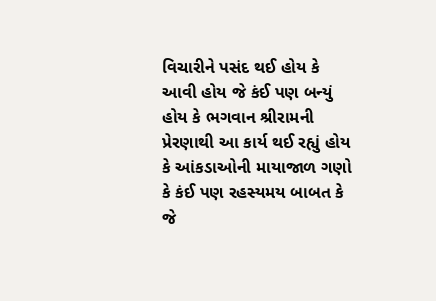વિચારીને પસંદ થઈ હોય કે આવી હોય જે કંઈ પણ બન્યું હોય કે ભગવાન શ્રીરામની પ્રેરણાથી આ કાર્ય થઈ રહ્યું હોય કે આંકડાઓની માયાજાળ ગણો કે કંઈ પણ રહસ્યમય બાબત કે જે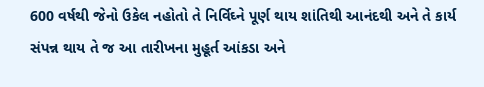600 વર્ષથી જેનો ઉકેલ નહોતો તે નિર્વિઘ્ને પૂર્ણ થાય શાંતિથી આનંદથી અને તે કાર્ય સંપન્ન થાય તે જ આ તારીખના મુહૂર્ત આંકડા અને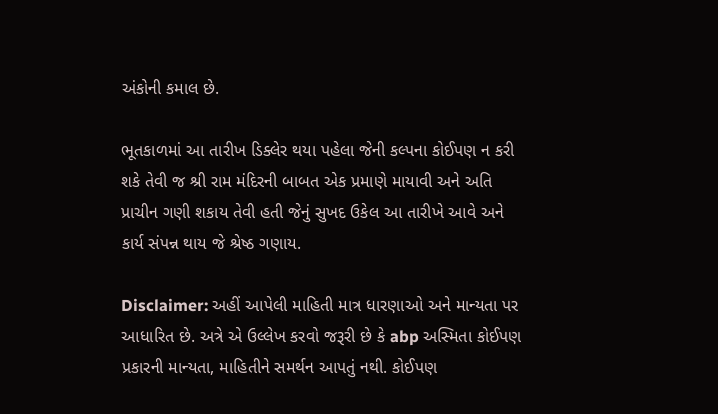અંકોની કમાલ છે.

ભૂતકાળમાં આ તારીખ ડિક્લેર થયા પહેલા જેની કલ્પના કોઈપણ ન કરી શકે તેવી જ શ્રી રામ મંદિરની બાબત એક પ્રમાણે માયાવી અને અતિ પ્રાચીન ગણી શકાય તેવી હતી જેનું સુખદ ઉકેલ આ તારીખે આવે અને કાર્ય સંપન્ન થાય જે શ્રેષ્ઠ ગણાય.

Disclaimer: અહીં આપેલી માહિતી માત્ર ધારણાઓ અને માન્યતા પર આધારિત છે. અત્રે એ ઉલ્લેખ કરવો જરૂરી છે કે abp અસ્મિતા કોઈપણ પ્રકારની માન્યતા, માહિતીને સમર્થન આપતું નથી. કોઈપણ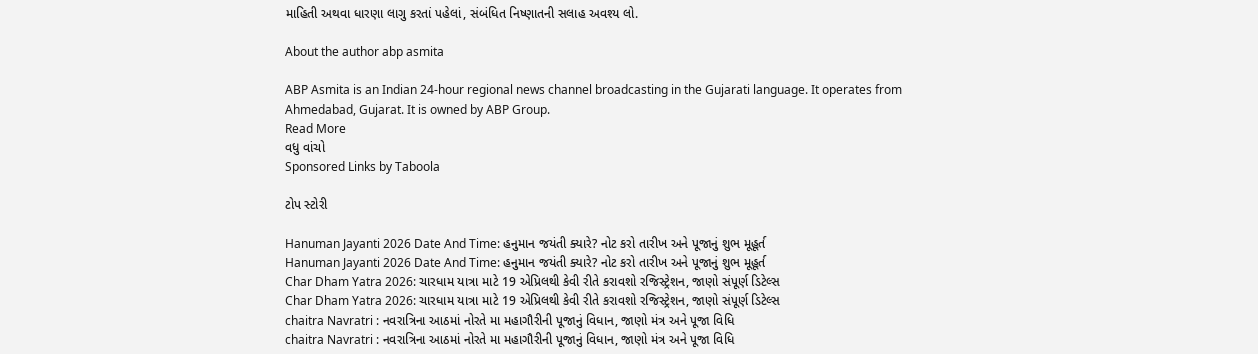માહિતી અથવા ધારણા લાગુ કરતાં પહેલાં, સંબંધિત નિષ્ણાતની સલાહ અવશ્ય લો.

About the author abp asmita

ABP Asmita is an Indian 24-hour regional news channel broadcasting in the Gujarati language. It operates from Ahmedabad, Gujarat. It is owned by ABP Group.
Read More
વધુ વાંચો
Sponsored Links by Taboola

ટોપ સ્ટોરી

Hanuman Jayanti 2026 Date And Time: હનુમાન જયંતી ક્યારે? નોટ કરો તારીખ અને પૂજાનું શુભ મૂહૂર્ત
Hanuman Jayanti 2026 Date And Time: હનુમાન જયંતી ક્યારે? નોટ કરો તારીખ અને પૂજાનું શુભ મૂહૂર્ત
Char Dham Yatra 2026: ચારધામ યાત્રા માટે 19 એપ્રિલથી કેવી રીતે કરાવશો રજિસ્ટ્રેશન, જાણો સંપૂર્ણ ડિટેલ્સ
Char Dham Yatra 2026: ચારધામ યાત્રા માટે 19 એપ્રિલથી કેવી રીતે કરાવશો રજિસ્ટ્રેશન, જાણો સંપૂર્ણ ડિટેલ્સ
chaitra Navratri : નવરાત્રિના આઠમાં નોરતે મા મહાગૌરીની પૂજાનું વિધાન, જાણો મંત્ર અને પૂજા વિધિ
chaitra Navratri : નવરાત્રિના આઠમાં નોરતે મા મહાગૌરીની પૂજાનું વિધાન, જાણો મંત્ર અને પૂજા વિધિ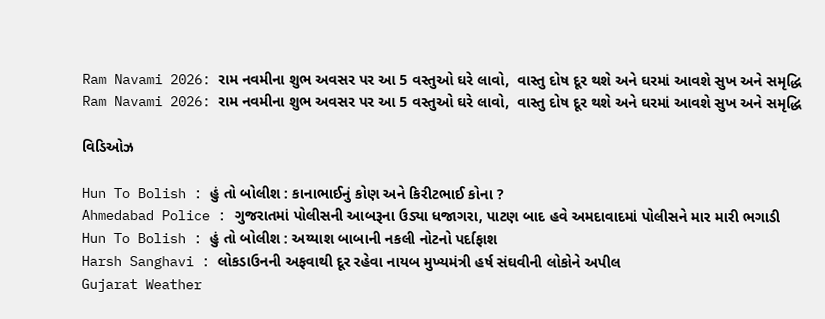Ram Navami 2026: રામ નવમીના શુભ અવસર પર આ 5 વસ્તુઓ ઘરે લાવો,  વાસ્તુ દોષ દૂર થશે અને ઘરમાં આવશે સુખ અને સમૃદ્ધિ
Ram Navami 2026: રામ નવમીના શુભ અવસર પર આ 5 વસ્તુઓ ઘરે લાવો,  વાસ્તુ દોષ દૂર થશે અને ઘરમાં આવશે સુખ અને સમૃદ્ધિ

વિડિઓઝ

Hun To Bolish : હું તો બોલીશ : કાનાભાઈનું કોણ અને કિરીટભાઈ કોના ?
Ahmedabad Police : ગુજરાતમાં પોલીસની આબરૂના ઉડ્યા ધજાગરા, પાટણ બાદ હવે અમદાવાદમાં પોલીસને માર મારી ભગાડી
Hun To Bolish : હું તો બોલીશ : અય્યાશ બાબાની નકલી નોટનો પર્દાફાશ
Harsh Sanghavi : લોકડાઉનની અફવાથી દૂર રહેવા નાયબ મુખ્યમંત્રી હર્ષ સંઘવીની લોકોને અપીલ
Gujarat Weather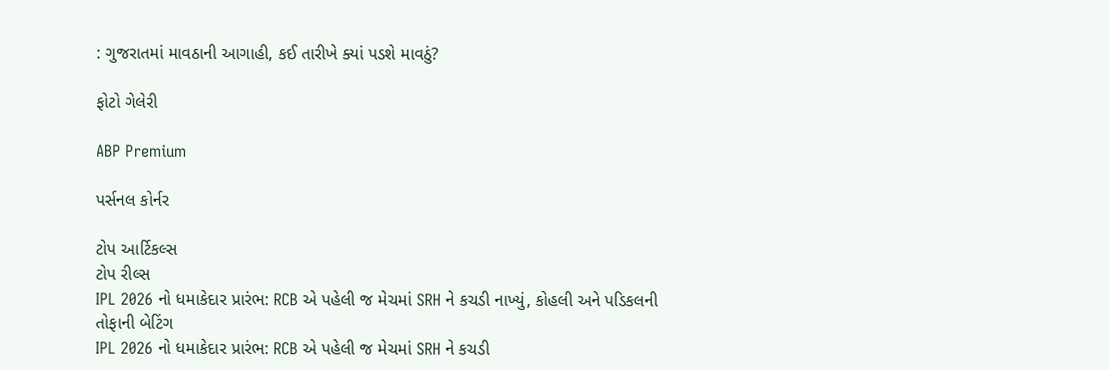: ગુજરાતમાં માવઠાની આગાહી, કઈ તારીખે ક્યાં પડશે માવઠું?

ફોટો ગેલેરી

ABP Premium

પર્સનલ કોર્નર

ટોપ આર્ટિકલ્સ
ટોપ રીલ્સ
IPL 2026 નો ધમાકેદાર પ્રારંભ: RCB એ પહેલી જ મેચમાં SRH ને કચડી નાખ્યું, કોહલી અને પડિકલની તોફાની બેટિંગ
IPL 2026 નો ધમાકેદાર પ્રારંભ: RCB એ પહેલી જ મેચમાં SRH ને કચડી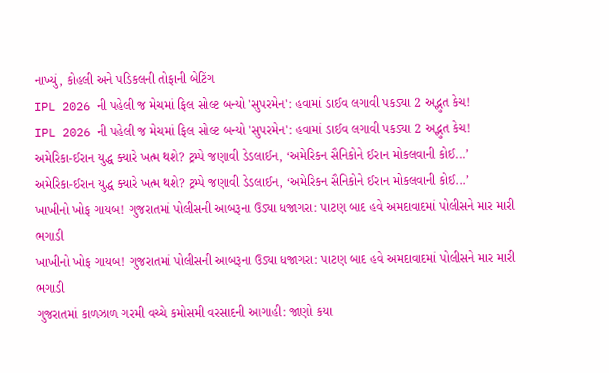નાખ્યું, કોહલી અને પડિકલની તોફાની બેટિંગ
IPL 2026 ની પહેલી જ મેચમાં ફિલ સોલ્ટ બન્યો 'સુપરમેન': હવામાં ડાઈવ લગાવી પકડ્યા 2 અદ્ભુત કેચ!
IPL 2026 ની પહેલી જ મેચમાં ફિલ સોલ્ટ બન્યો 'સુપરમેન': હવામાં ડાઈવ લગાવી પકડ્યા 2 અદ્ભુત કેચ!
અમેરિકા-ઈરાન યુદ્ધ ક્યારે ખત્મ થશે? ટ્રમ્પે જણાવી ડેડલાઈન, ‘અમેરિકન સૈનિકોને ઈરાન મોકલવાની કોઈ...’
અમેરિકા-ઈરાન યુદ્ધ ક્યારે ખત્મ થશે? ટ્રમ્પે જણાવી ડેડલાઈન, ‘અમેરિકન સૈનિકોને ઈરાન મોકલવાની કોઈ...’
ખાખીનો ખોફ ગાયબ! ગુજરાતમાં પોલીસની આબરૂના ઉડ્યા ધજાગરા: પાટણ બાદ હવે અમદાવાદમાં પોલીસને માર મારી ભગાડી
ખાખીનો ખોફ ગાયબ! ગુજરાતમાં પોલીસની આબરૂના ઉડ્યા ધજાગરા: પાટણ બાદ હવે અમદાવાદમાં પોલીસને માર મારી ભગાડી
ગુજરાતમાં કાળઝાળ ગરમી વચ્ચે કમોસમી વરસાદની આગાહી: જાણો કયા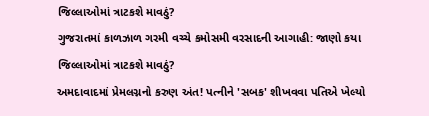જિલ્લાઓમાં ત્રાટકશે માવઠું?
ગુજરાતમાં કાળઝાળ ગરમી વચ્ચે કમોસમી વરસાદની આગાહી: જાણો કયા જિલ્લાઓમાં ત્રાટકશે માવઠું?
અમદાવાદમાં પ્રેમલગ્નનો કરુણ અંત! પત્નીને 'સબક' શીખવવા પતિએ ખેલ્યો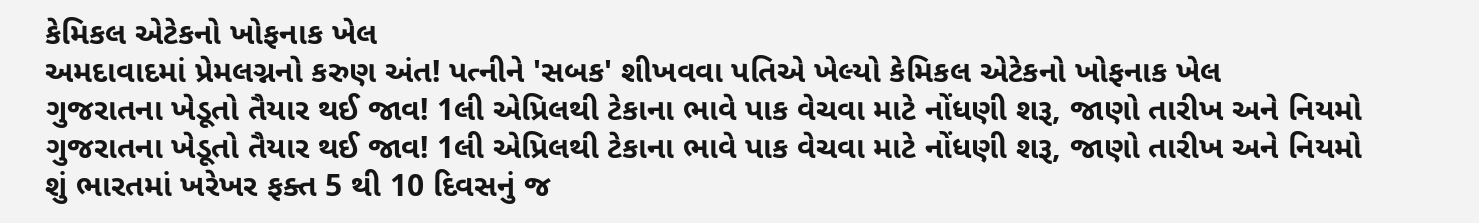કેમિકલ એટેકનો ખોફનાક ખેલ
અમદાવાદમાં પ્રેમલગ્નનો કરુણ અંત! પત્નીને 'સબક' શીખવવા પતિએ ખેલ્યો કેમિકલ એટેકનો ખોફનાક ખેલ
ગુજરાતના ખેડૂતો તૈયાર થઈ જાવ! 1લી એપ્રિલથી ટેકાના ભાવે પાક વેચવા માટે નોંધણી શરૂ, જાણો તારીખ અને નિયમો
ગુજરાતના ખેડૂતો તૈયાર થઈ જાવ! 1લી એપ્રિલથી ટેકાના ભાવે પાક વેચવા માટે નોંધણી શરૂ, જાણો તારીખ અને નિયમો
શું ભારતમાં ખરેખર ફક્ત 5 થી 10 દિવસનું જ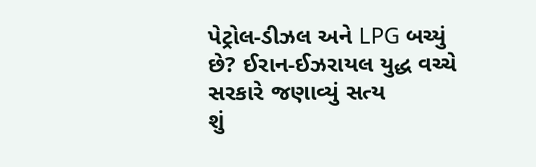પેટ્રોલ-ડીઝલ અને LPG બચ્યું છે? ઈરાન-ઈઝરાયલ યુદ્ધ વચ્ચે સરકારે જણાવ્યું સત્ય
શું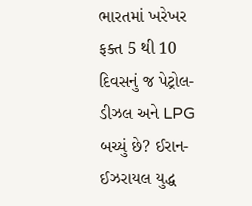ભારતમાં ખરેખર ફક્ત 5 થી 10 દિવસનું જ પેટ્રોલ-ડીઝલ અને LPG બચ્યું છે? ઈરાન-ઈઝરાયલ યુદ્ધ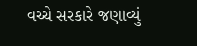વચ્ચે સરકારે જણાવ્યું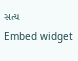સત્ય
Embed widget